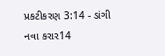પ્રકટીકરણ 3:14 - ડાંગી નવા કરાર14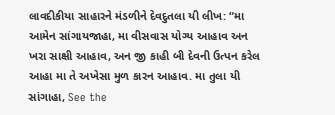લાવદીકીયા સાહારને મંડળીને દેવદુતલા યી લીખ: “મા આમેન સાંગાયજાહા, મા વીસવાસ યોગ્ય આહાવ અન ખરા સાક્ષી આહાવ, અન જી કાહી બી દેવની ઉત્પન કરેલ આહા મા તે અખેસા મુળ કારન આહાવ. મા તુલા યી સાંગાહા, See the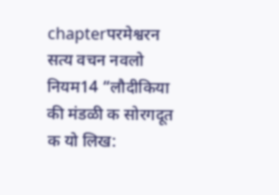chapterपरमेश्वरन सत्य वचन नवलो नियम14 “लौदीकिया की मंडळी क सोरगदूत क यो लिख: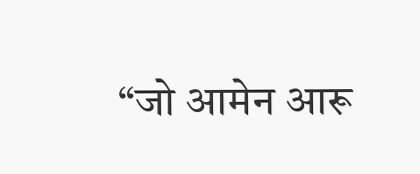“जो आमेन आरू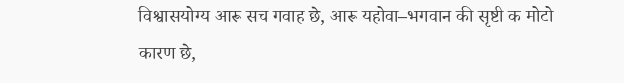विश्वासयोग्य आरू सच गवाह छे, आरू यहोवा–भगवान की सृष्टी क मोटो कारण छे,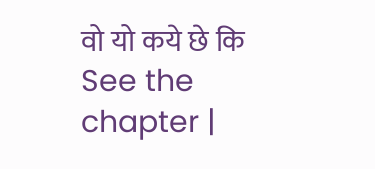वो यो कये छे कि See the chapter |